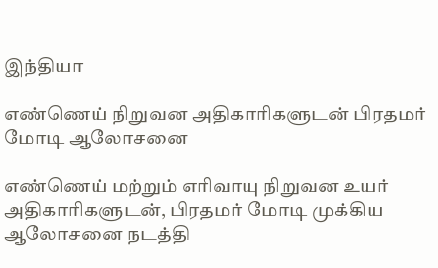இந்தியா

எண்ணெய் நிறுவன அதிகாரிகளுடன் பிரதமர் மோடி ஆலோசனை

எண்ணெய் மற்றும் எரிவாயு நிறுவன உயர் அதிகாரிகளுடன், பிரதமர் மோடி முக்கிய ஆலோசனை நடத்தி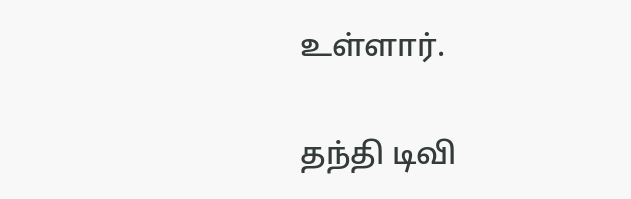உள்ளார்.

தந்தி டிவி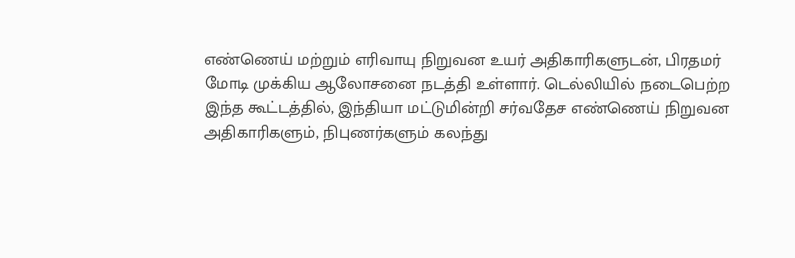எண்ணெய் மற்றும் எரிவாயு நிறுவன உயர் அதிகாரிகளுடன், பிரதமர் மோடி முக்கிய ஆலோசனை நடத்தி உள்ளார். டெல்லியில் நடைபெற்ற இந்த கூட்டத்தில், இந்தியா மட்டுமின்றி சர்வதேச எண்ணெய் நிறுவன அதிகாரிகளும், நிபுணர்களும் கலந்து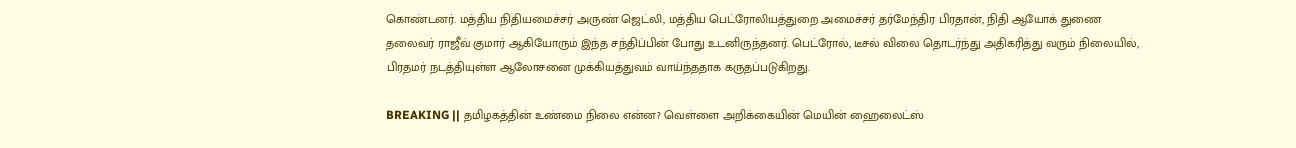கொண்டனர். மத்திய நிதியமைச்சர் அருண் ஜெட்லி, மத்திய பெட்ரோலியத்துறை அமைச்சர் தர்மேந்திர பிரதான், நிதி ஆயோக் துணை தலைவர் ராஜீவ் குமார் ஆகியோரும் இந்த சந்திப்பின் போது உடனிருந்தனர். பெட்ரோல், டீசல் விலை தொடர்ந்து அதிகரித்து வரும் நிலையில், பிரதமர் நடத்தியுள்ள ஆலோசனை முக்கியத்துவம் வாய்ந்ததாக கருதப்படுகிறது.

BREAKING || தமிழகத்தின் உண்மை நிலை என்ன? வெள்ளை அறிக்கையின் மெயின் ஹைலைட்ஸ்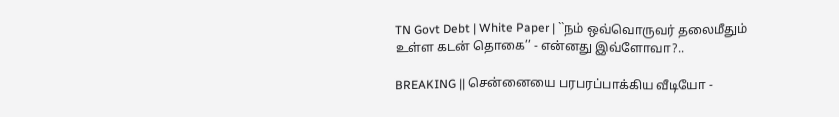TN Govt Debt | White Paper | ``நம் ஒவ்வொருவர் தலைமீதும் உள்ள கடன் தொகை’’ - என்னது இவ்ளோவா?..

BREAKING || சென்னையை பரபரப்பாக்கிய வீடியோ -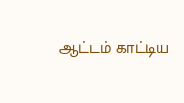ஆட்டம் காட்டிய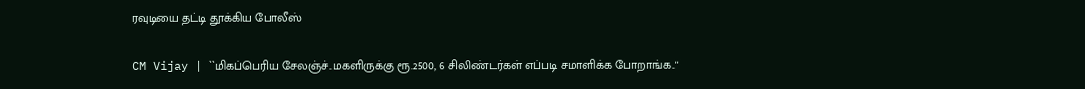ரவுடியை தட்டி தூக்கிய போலீஸ்

CM Vijay | ``மிகப்பெரிய சேலஞ்ச்..மகளிருக்கு ரூ.2500, 6 சிலிண்டர்கள் எப்படி சமாளிக்க போறாங்க..''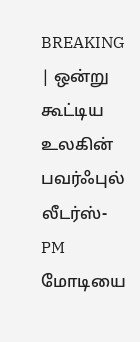BREAKING | ஒன்று கூட்டிய உலகின் பவர்ஃபுல் லீடர்ஸ்-PM மோடியை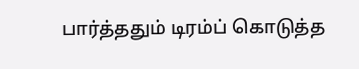பார்த்ததும் டிரம்ப் கொடுத்த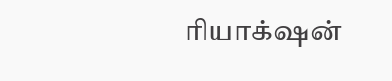ரியாக்‌ஷன்